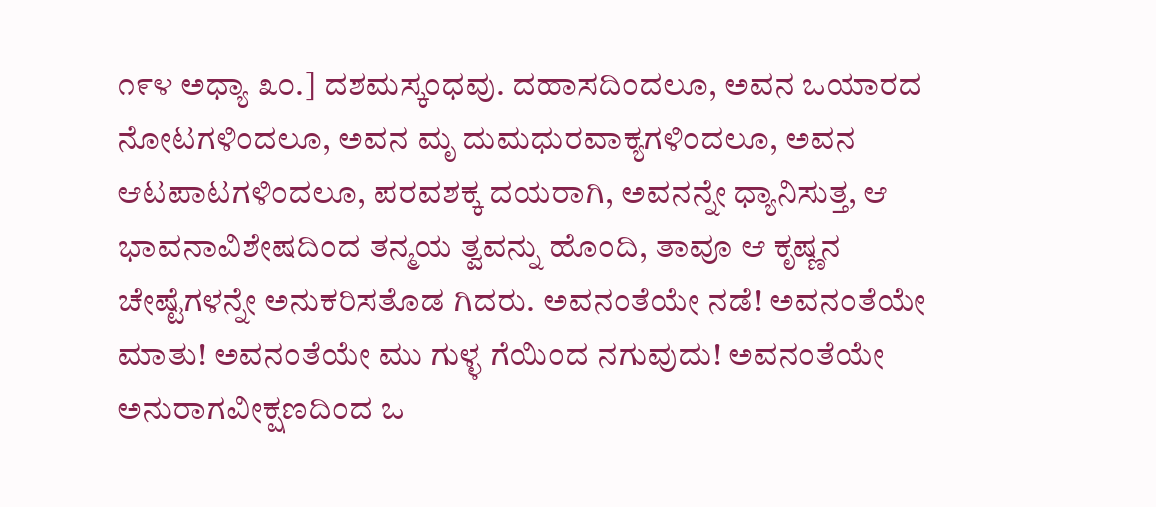೧೯೪ ಅಧ್ಯಾ ೩೦.] ದಶಮಸ್ಕಂಧವು. ದಹಾಸದಿಂದಲೂ, ಅವನ ಒಯಾರದ ನೋಟಗಳಿಂದಲೂ, ಅವನ ಮೃ ದುಮಧುರವಾಕ್ಯಗಳಿಂದಲೂ, ಅವನ ಆಟಪಾಟಗಳಿಂದಲೂ, ಪರವಶಕ್ಕ ದಯರಾಗಿ, ಅವನನ್ನೇ ಧ್ಯಾನಿಸುತ್ತ, ಆ ಭಾವನಾವಿಶೇಷದಿಂದ ತನ್ಮಯ ತ್ವವನ್ನು ಹೊಂದಿ, ತಾವೂ ಆ ಕೃಷ್ಣನ ಚೇಷ್ಟೆಗಳನ್ನೇ ಅನುಕರಿಸತೊಡ ಗಿದರು. ಅವನಂತೆಯೇ ನಡೆ! ಅವನಂತೆಯೇ ಮಾತು! ಅವನಂತೆಯೇ ಮು ಗುಳ್ಳ ಗೆಯಿಂದ ನಗುವುದು! ಅವನಂತೆಯೇ ಅನುರಾಗವೀಕ್ಷಣದಿಂದ ಒ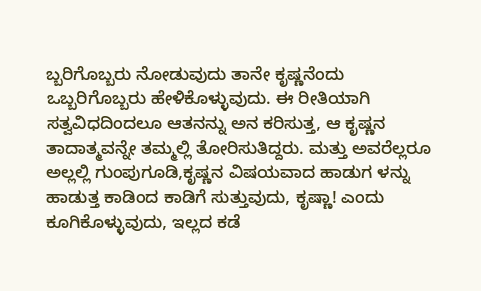ಬ್ಬರಿಗೊಬ್ಬರು ನೋಡುವುದು ತಾನೇ ಕೃಷ್ಣನೆಂದು ಒಬ್ಬರಿಗೊಬ್ಬರು ಹೇಳಿಕೊಳ್ಳುವುದು. ಈ ರೀತಿಯಾಗಿ ಸತ್ವವಿಧದಿಂದಲೂ ಆತನನ್ನು ಅನ ಕರಿಸುತ್ತ, ಆ ಕೃಷ್ಣನ ತಾದಾತ್ಮವನ್ನೇ ತಮ್ಮಲ್ಲಿ ತೋರಿಸುತಿದ್ದರು. ಮತ್ತು ಅವರೆಲ್ಲರೂ ಅಲ್ಲಲ್ಲಿ ಗುಂಪುಗೂಡಿ,ಕೃಷ್ಣನ ವಿಷಯವಾದ ಹಾಡುಗ ಳನ್ನು ಹಾಡುತ್ತ ಕಾಡಿಂದ ಕಾಡಿಗೆ ಸುತ್ತುವುದು, ಕೃಷ್ಣಾ! ಎಂದು ಕೂಗಿಕೊಳ್ಳುವುದು, ಇಲ್ಲದ ಕಡೆ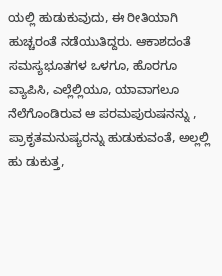ಯಲ್ಲಿ ಹುಡುಕುವುದು, ಈ ರೀತಿಯಾಗಿ ಹುಚ್ಚರಂತೆ ನಡೆಯುತಿದ್ದರು. ಆಕಾಶದಂತೆ ಸಮಸ್ಯಭೂತಗಳ ಒಳಗೂ, ಹೊರಗೂ ವ್ಯಾಪಿಸಿ, ಎಲ್ಲೆಲ್ಲಿಯೂ, ಯಾವಾಗಲೂ ನೆಲೆಗೊಂಡಿರುವ ಆ ಪರಮಪುರುಷನನ್ನು , ಪ್ರಾಕೃತಮನುಷ್ಯರನ್ನು ಹುಡುಕುವಂತೆ, ಅಲ್ಲಲ್ಲಿ ಹು ಡುಕುತ್ತ,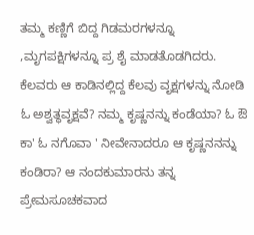ತಮ್ಮ ಕಣ್ಣಿಗೆ ಬಿದ್ದ ಗಿಡಮರಗಳನ್ನೂ ,ಮೃಗಪಕ್ಷಿಗಳನ್ನೂ ಪ್ರ ಶೈ ಮಾಡತೊಡಗಿದರು. ಕೆಲವರು ಆ ಕಾಡಿನಲ್ಲಿದ್ದ ಕೆಲವು ವೃಕ್ಷಗಳನ್ನು ನೋಡಿ ಓ ಅಶ್ವತ್ಥವೃಕ್ಷವೆ? ನಮ್ಮ ಕೃಷ್ಣನನ್ನು ಕಂಡೆಯಾ? ಓ ಔ ಕಾ' ಓ ನಗೊವಾ ' ನೀವೇನಾದರೂ ಆ ಕೃಷ್ಣನನನ್ನು ಕಂಡಿರಾ? ಆ ನಂದಕುಮಾರನು ತನ್ನ ಪ್ರೇಮಸೂಚಕವಾದ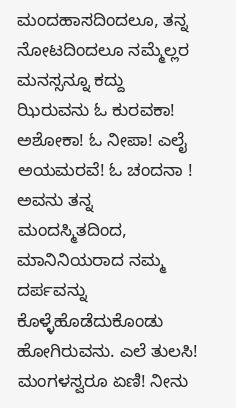ಮಂದಹಾಸದಿಂದಲೂ, ತನ್ನ ನೋಟದಿಂದಲೂ ನಮ್ಮೆಲ್ಲರ ಮನಸ್ಸನ್ನೂ ಕದ್ದು ಝಿರುವನು ಓ ಕುರವಕಾ! ಅಶೋಕಾ! ಓ ನೀಪಾ! ಎಲೈ ಅಯಮರವೆ! ಓ ಚಂದನಾ ! ಅವನು ತನ್ನ ಮಂದಸ್ಮಿತದಿಂದ, ಮಾನಿನಿಯರಾದ ನಮ್ಮ ದರ್ಪವನ್ನು ಕೊಳ್ಳೆಹೊಡೆದುಕೊಂಡು ಹೋಗಿರುವನು. ಎಲೆ ತುಲಸಿ! ಮಂಗಳಸ್ವರೂ ಏಣಿ! ನೀನು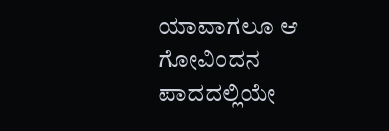ಯಾವಾಗಲೂ ಆ ಗೋವಿಂದನ ಪಾದದಲ್ಲಿಯೇ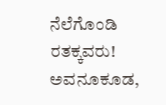ನೆಲೆಗೊಂಡಿ ರತಕ್ಕವರು! ಅವನೂಕೂಡ,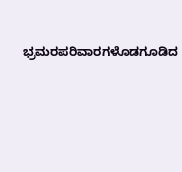ಭ್ರಮರಪರಿವಾರಗಳೊಡಗೂಡಿದ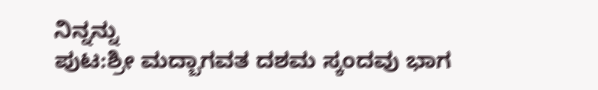ನಿನ್ನನ್ನು
ಪುಟ:ಶ್ರೀ ಮದ್ಬಾಗವತ ದಶಮ ಸ್ಕಂದವು ಭಾಗ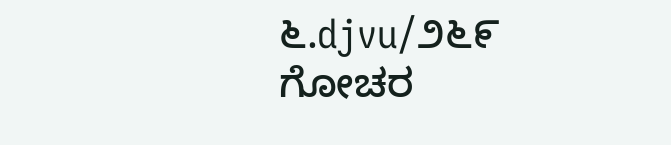೬.djvu/೨೬೯
ಗೋಚರ